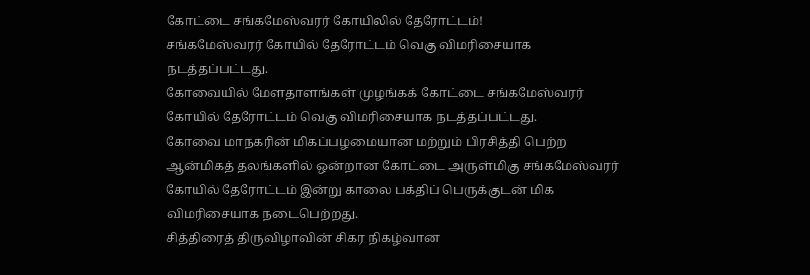கோட்டை சங்கமேஸ்வரர் கோயிலில் தேரோட்டம்!
சங்கமேஸ்வரர் கோயில் தேரோட்டம் வெகு விமரிசையாக நடத்தப்பட்டது.
கோவையில் மேளதாளங்கள் முழங்கக் கோட்டை சங்கமேஸ்வரர் கோயில் தேரோட்டம் வெகு விமரிசையாக நடத்தப்பட்டது.
கோவை மாநகரின் மிகப்பழமையான மற்றும் பிரசித்தி பெற்ற ஆன்மிகத் தலங்களில் ஒன்றான கோட்டை அருள்மிகு சங்கமேஸ்வரர் கோயில் தேரோட்டம் இன்று காலை பக்திப் பெருக்குடன் மிக விமரிசையாக நடைபெற்றது.
சித்திரைத் திருவிழாவின் சிகர நிகழ்வான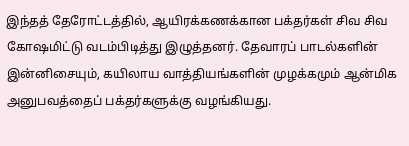இந்தத் தேரோட்டத்தில், ஆயிரக்கணக்கான பக்தர்கள் சிவ சிவ கோஷமிட்டு வடம்பிடித்து இழுத்தனர். தேவாரப் பாடல்களின் இன்னிசையும், கயிலாய வாத்தியங்களின் முழக்கமும் ஆன்மிக அனுபவத்தைப் பக்தர்களுக்கு வழங்கியது.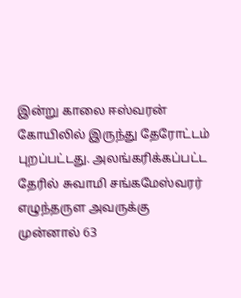இன்று காலை ஈஸ்வரன் கோயிலில் இருந்து தேரோட்டம் புறப்பட்டது. அலங்கரிக்கப்பட்ட தேரில் சுவாமி சங்கமேஸ்வரர் எழுந்தருள அவருக்கு முன்னால் 63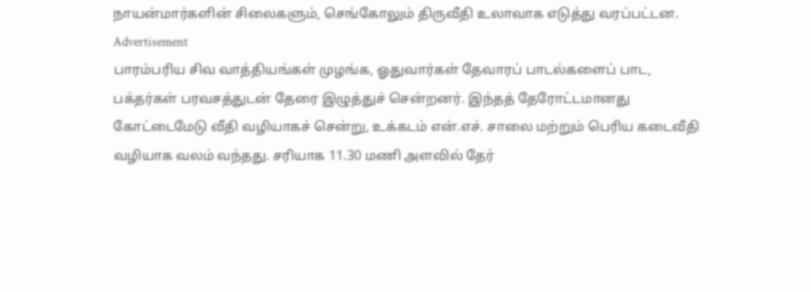நாயன்மார்களின் சிலைகளும், செங்கோலும் திருவீதி உலாவாக எடுத்து வரப்பட்டன.
Advertisement
பாரம்பரிய சிவ வாத்தியங்கள் முழங்க, ஓதுவார்கள் தேவாரப் பாடல்களைப் பாட, பக்தர்கள் பரவசத்துடன் தேரை இழுத்துச் சென்றனர். இந்தத் தேரோட்டமானது கோட்டைமேடு வீதி வழியாகச் சென்று, உக்கடம் என்.எச். சாலை மற்றும் பெரிய கடைவீதி வழியாக வலம் வந்தது. சரியாக 11.30 மணி அளவில் தேர்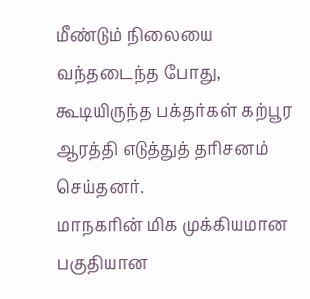மீண்டும் நிலையை வந்தடைந்த போது, கூடியிருந்த பக்தர்கள் கற்பூர ஆரத்தி எடுத்துத் தரிசனம் செய்தனர்.
மாநகரின் மிக முக்கியமான பகுதியான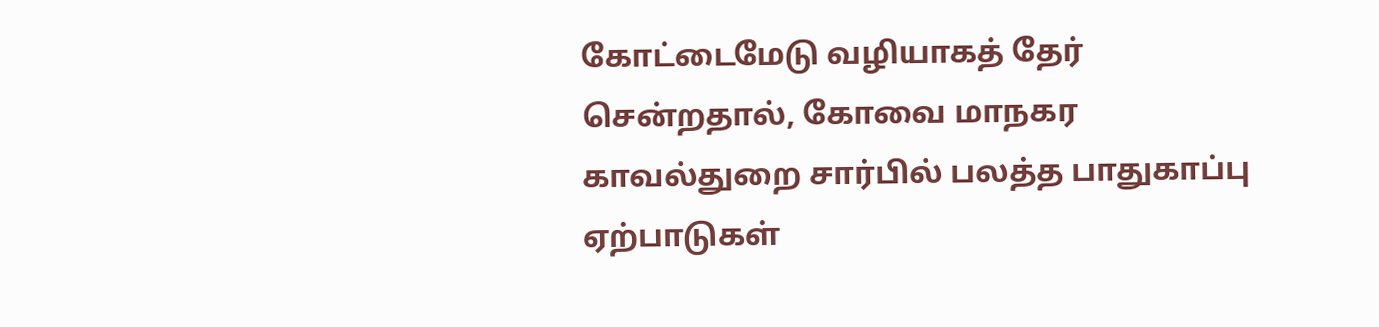கோட்டைமேடு வழியாகத் தேர் சென்றதால், கோவை மாநகர காவல்துறை சார்பில் பலத்த பாதுகாப்பு ஏற்பாடுகள்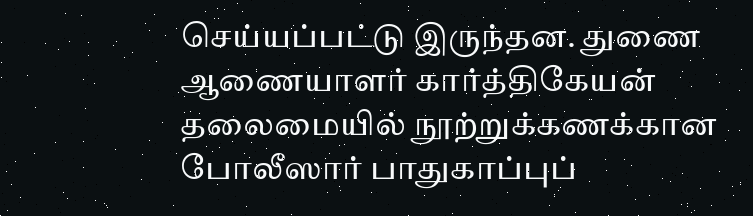செய்யப்பட்டு இருந்தன. துணை ஆணையாளர் கார்த்திகேயன் தலைமையில் நூற்றுக்கணக்கான போலீஸார் பாதுகாப்புப்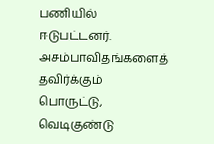பணியில் ஈடுபட்டனர். அசம்பாவிதங்களைத் தவிர்க்கும் பொருட்டு, வெடிகுண்டு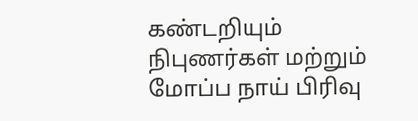கண்டறியும் நிபுணர்கள் மற்றும் மோப்ப நாய் பிரிவு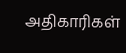அதிகாரிகள்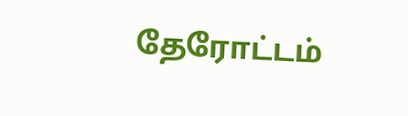தேரோட்டம்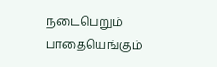நடைபெறும் பாதையெங்கும்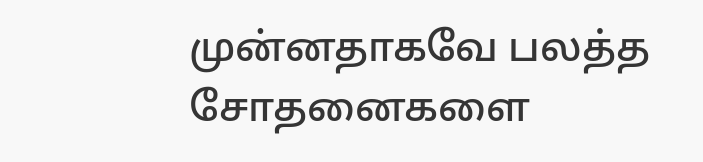முன்னதாகவே பலத்த சோதனைகளை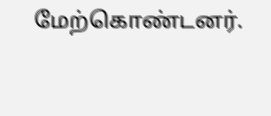மேற்கொண்டனர்.